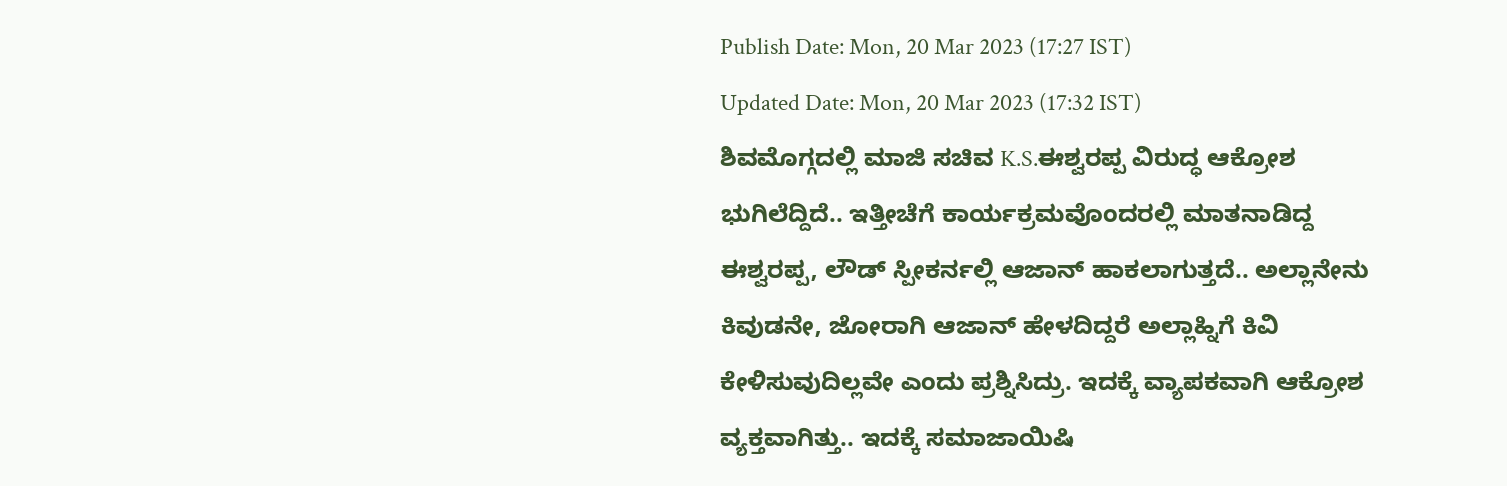Publish Date: Mon, 20 Mar 2023 (17:27 IST)
Updated Date: Mon, 20 Mar 2023 (17:32 IST)
ಶಿವಮೊಗ್ಗದಲ್ಲಿ ಮಾಜಿ ಸಚಿವ K.S.ಈಶ್ವರಪ್ಪ ವಿರುದ್ಧ ಆಕ್ರೋಶ ಭುಗಿಲೆದ್ದಿದೆ.. ಇತ್ತೀಚೆಗೆ ಕಾರ್ಯಕ್ರಮವೊಂದರಲ್ಲಿ ಮಾತನಾಡಿದ್ದ ಈಶ್ವರಪ್ಪ, ಲೌಡ್ ಸ್ಪೀಕರ್ನಲ್ಲಿ ಆಜಾನ್ ಹಾಕಲಾಗುತ್ತದೆ.. ಅಲ್ಲಾನೇನು ಕಿವುಡನೇ, ಜೋರಾಗಿ ಆಜಾನ್ ಹೇಳದಿದ್ದರೆ ಅಲ್ಲಾಹ್ನಿಗೆ ಕಿವಿ ಕೇಳಿಸುವುದಿಲ್ಲವೇ ಎಂದು ಪ್ರಶ್ನಿಸಿದ್ರು. ಇದಕ್ಕೆ ವ್ಯಾಪಕವಾಗಿ ಆಕ್ರೋಶ ವ್ಯಕ್ತವಾಗಿತ್ತು.. ಇದಕ್ಕೆ ಸಮಾಜಾಯಿಷಿ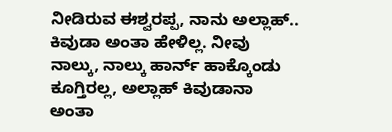ನೀಡಿರುವ ಈಶ್ವರಪ್ಪ, ನಾನು ಅಲ್ಲಾಹ್.. ಕಿವುಡಾ ಅಂತಾ ಹೇಳಿಲ್ಲ. ನೀವು ನಾಲ್ಕು, ನಾಲ್ಕು ಹಾರ್ನ್ ಹಾಕ್ಕೊಂಡು ಕೂಗ್ತಿರಲ್ಲ, ಅಲ್ಲಾಹ್ ಕಿವುಡಾನಾ ಅಂತಾ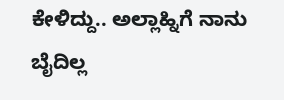ಕೇಳಿದ್ದು.. ಅಲ್ಲಾಹ್ನಿಗೆ ನಾನು ಬೈದಿಲ್ಲ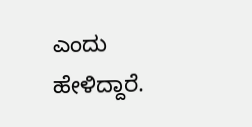ಎಂದು ಹೇಳಿದ್ದಾರೆ.